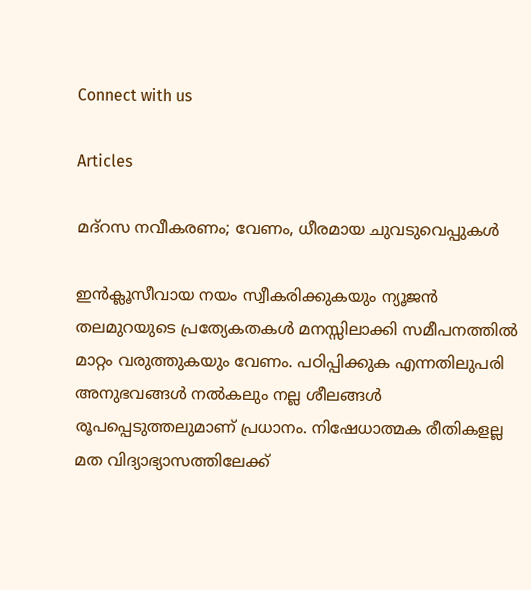Connect with us

Articles

മദ്‌റസ നവീകരണം; വേണം, ധീരമായ ചുവടുവെപ്പുകള്‍

ഇന്‍ക്ലൂസീവായ നയം സ്വീകരിക്കുകയും ന്യൂജന്‍ തലമുറയുടെ പ്രത്യേകതകള്‍ മനസ്സിലാക്കി സമീപനത്തില്‍ മാറ്റം വരുത്തുകയും വേണം. പഠിപ്പിക്കുക എന്നതിലുപരി അനുഭവങ്ങള്‍ നല്‍കലും നല്ല ശീലങ്ങള്‍ രൂപപ്പെടുത്തലുമാണ് പ്രധാനം. നിഷേധാത്മക രീതികളല്ല മത വിദ്യാഭ്യാസത്തിലേക്ക്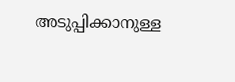അടുപ്പിക്കാനുള്ള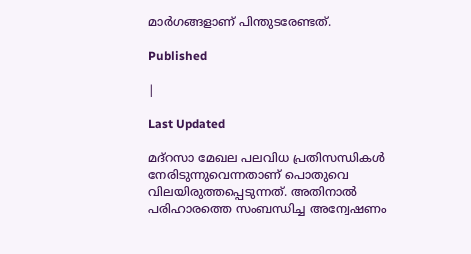മാര്‍ഗങ്ങളാണ് പിന്തുടരേണ്ടത്.

Published

|

Last Updated

മദ്റസാ മേഖല പലവിധ പ്രതിസന്ധികള്‍ നേരിടുന്നുവെന്നതാണ് പൊതുവെ വിലയിരുത്തപ്പെടുന്നത്. അതിനാല്‍ പരിഹാരത്തെ സംബന്ധിച്ച അന്വേഷണം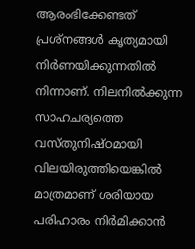ആരംഭിക്കേണ്ടത് പ്രശ്നങ്ങള്‍ കൃത്യമായി നിര്‍ണയിക്കുന്നതില്‍ നിന്നാണ്. നിലനില്‍ക്കുന്ന സാഹചര്യത്തെ വസ്തുനിഷ്ഠമായി വിലയിരുത്തിയെങ്കില്‍ മാത്രമാണ് ശരിയായ പരിഹാരം നിര്‍മിക്കാന്‍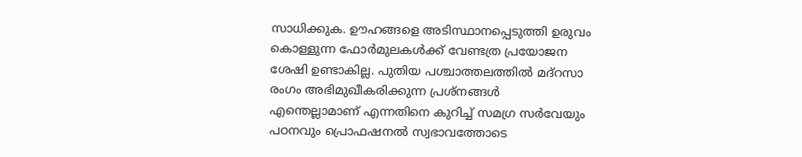സാധിക്കുക. ഊഹങ്ങളെ അടിസ്ഥാനപ്പെടുത്തി ഉരുവം കൊള്ളുന്ന ഫോര്‍മുലകള്‍ക്ക് വേണ്ടത്ര പ്രയോജന ശേഷി ഉണ്ടാകില്ല. പുതിയ പശ്ചാത്തലത്തില്‍ മദ്റസാ രംഗം അഭിമുഖീകരിക്കുന്ന പ്രശ്നങ്ങള്‍ എന്തെല്ലാമാണ് എന്നതിനെ കുറിച്ച് സമഗ്ര സര്‍വേയും പഠനവും പ്രൊഫഷനല്‍ സ്വഭാവത്തോടെ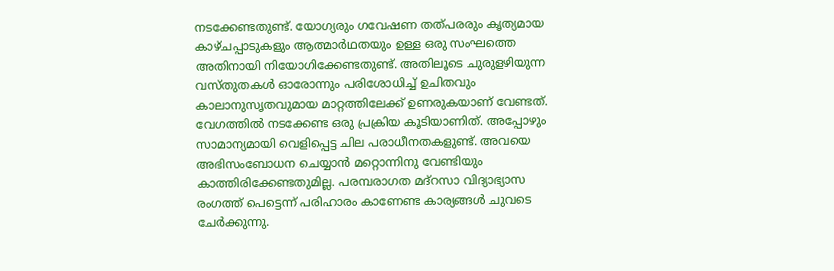നടക്കേണ്ടതുണ്ട്. യോഗ്യരും ഗവേഷണ തത്പരരും കൃത്യമായ കാഴ്ചപ്പാടുകളും ആത്മാര്‍ഥതയും ഉള്ള ഒരു സംഘത്തെ അതിനായി നിയോഗിക്കേണ്ടതുണ്ട്. അതിലൂടെ ചുരുളഴിയുന്ന വസ്തുതകള്‍ ഓരോന്നും പരിശോധിച്ച് ഉചിതവും കാലാനുസൃതവുമായ മാറ്റത്തിലേക്ക് ഉണരുകയാണ് വേണ്ടത്. വേഗത്തില്‍ നടക്കേണ്ട ഒരു പ്രക്രിയ കൂടിയാണിത്. അപ്പോഴും സാമാന്യമായി വെളിപ്പെട്ട ചില പരാധീനതകളുണ്ട്. അവയെ അഭിസംബോധന ചെയ്യാന്‍ മറ്റൊന്നിനു വേണ്ടിയും കാത്തിരിക്കേണ്ടതുമില്ല. പരമ്പരാഗത മദ്റസാ വിദ്യാഭ്യാസ രംഗത്ത് പെട്ടെന്ന് പരിഹാരം കാണേണ്ട കാര്യങ്ങള്‍ ചുവടെ ചേര്‍ക്കുന്നു.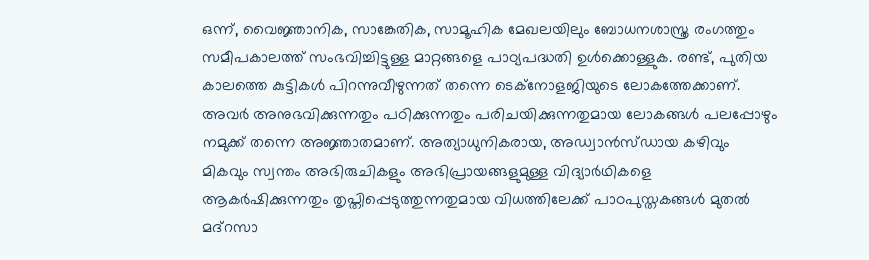ഒന്ന്, വൈജ്ഞാനിക, സാങ്കേതിക, സാമൂഹിക മേഖലയിലും ബോധനശാസ്ത്ര രംഗത്തും സമീപകാലത്ത് സംഭവിച്ചിട്ടുള്ള മാറ്റങ്ങളെ പാഠ്യപദ്ധതി ഉള്‍ക്കൊള്ളുക. രണ്ട്, പുതിയ കാലത്തെ കുട്ടികള്‍ പിറന്നുവീഴുന്നത് തന്നെ ടെക്നോളജിയുടെ ലോകത്തേക്കാണ്. അവര്‍ അനുഭവിക്കുന്നതും പഠിക്കുന്നതും പരിചയിക്കുന്നതുമായ ലോകങ്ങള്‍ പലപ്പോഴും നമുക്ക് തന്നെ അജ്ഞാതമാണ്. അത്യാധുനികരായ, അഡ്വാന്‍സ്ഡായ കഴിവും മികവും സ്വന്തം അഭിരുചികളും അഭിപ്രായങ്ങളുമുള്ള വിദ്യാര്‍ഥികളെ ആകര്‍ഷിക്കുന്നതും തൃപ്തിപ്പെടുത്തുന്നതുമായ വിധത്തിലേക്ക് പാഠപുസ്തകങ്ങള്‍ മുതല്‍ മദ്റസാ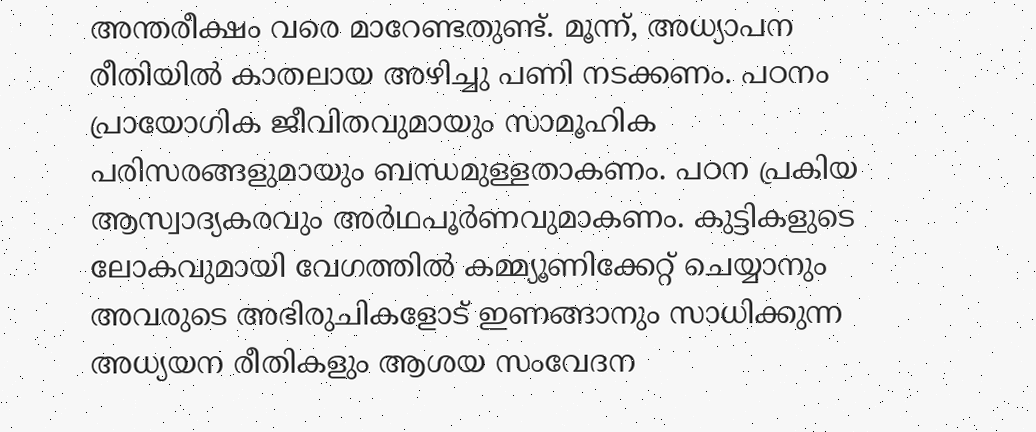അന്തരീക്ഷം വരെ മാറേണ്ടതുണ്ട്. മൂന്ന്, അധ്യാപന രീതിയില്‍ കാതലായ അഴിച്ചു പണി നടക്കണം. പഠനം പ്രായോഗിക ജീവിതവുമായും സാമൂഹിക പരിസരങ്ങളുമായും ബന്ധമുള്ളതാകണം. പഠന പ്രകിയ ആസ്വാദ്യകരവും അര്‍ഥപൂര്‍ണവുമാകണം. കുട്ടികളുടെ ലോകവുമായി വേഗത്തില്‍ കമ്മ്യൂണിക്കേറ്റ് ചെയ്യാനും അവരുടെ അഭിരുചികളോട് ഇണങ്ങാനും സാധിക്കുന്ന അധ്യയന രീതികളും ആശയ സംവേദന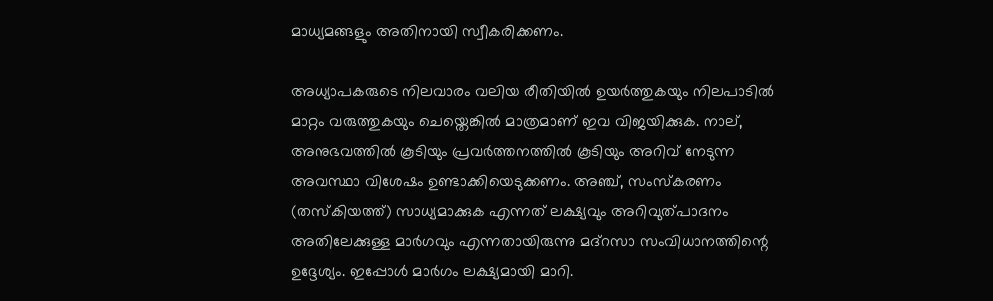മാധ്യമങ്ങളും അതിനായി സ്വീകരിക്കണം.

അധ്യാപകരുടെ നിലവാരം വലിയ രീതിയില്‍ ഉയര്‍ത്തുകയും നിലപാടില്‍ മാറ്റം വരുത്തുകയും ചെയ്തെങ്കില്‍ മാത്രമാണ് ഇവ വിജയിക്കുക. നാല്, അനുഭവത്തില്‍ കൂടിയും പ്രവര്‍ത്തനത്തില്‍ കൂടിയും അറിവ് നേടുന്ന അവസ്ഥാ വിശേഷം ഉണ്ടാക്കിയെടുക്കണം. അഞ്ച്, സംസ്‌കരണം (തസ്‌കിയത്ത്) സാധ്യമാക്കുക എന്നത് ലക്ഷ്യവും അറിവുത്പാദനം അതിലേക്കുള്ള മാര്‍ഗവും എന്നതായിരുന്നു മദ്റസാ സംവിധാനത്തിന്റെ ഉദ്ദേശ്യം. ഇപ്പോള്‍ മാര്‍ഗം ലക്ഷ്യമായി മാറി.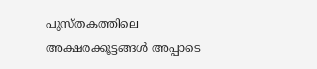പുസ്തകത്തിലെ അക്ഷരക്കൂട്ടങ്ങള്‍ അപ്പാടെ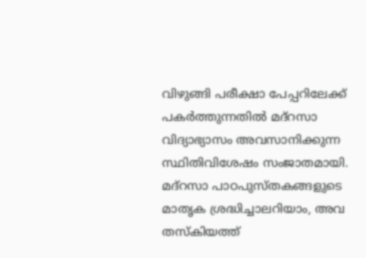വിഴുങ്ങി പരീക്ഷാ പേപ്പറിലേക്ക് പകര്‍ത്തുന്നതില്‍ മദ്റസാ വിദ്യാഭ്യാസം അവസാനിക്കുന്ന സ്ഥിതിവിശേഷം സംജാതമായി. മദ്റസാ പാഠപുസ്തകങ്ങളുടെ മാതൃക ശ്രദ്ധിച്ചാലറിയാം, അവ തസ്‌കിയത്ത്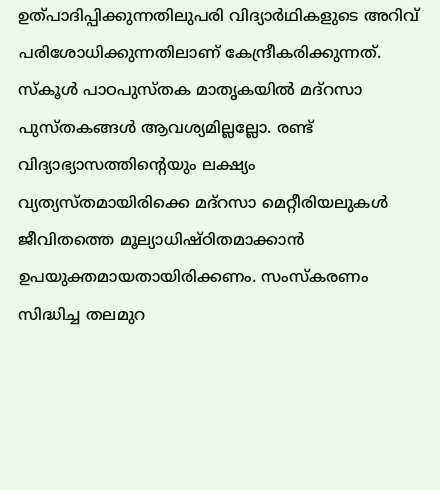ഉത്പാദിപ്പിക്കുന്നതിലുപരി വിദ്യാര്‍ഥികളുടെ അറിവ് പരിശോധിക്കുന്നതിലാണ് കേന്ദ്രീകരിക്കുന്നത്. സ്‌കൂള്‍ പാഠപുസ്തക മാതൃകയില്‍ മദ്റസാ പുസ്തകങ്ങള്‍ ആവശ്യമില്ലല്ലോ. രണ്ട് വിദ്യാഭ്യാസത്തിന്റെയും ലക്ഷ്യം വ്യത്യസ്തമായിരിക്കെ മദ്റസാ മെറ്റീരിയലുകള്‍ ജീവിതത്തെ മൂല്യാധിഷ്ഠിതമാക്കാന്‍ ഉപയുക്തമായതായിരിക്കണം. സംസ്‌കരണം സിദ്ധിച്ച തലമുറ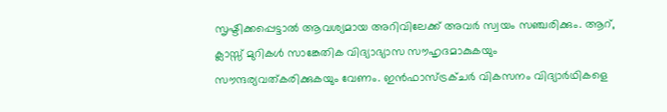സൃഷ്ടിക്കപ്പെട്ടാല്‍ ആവശ്യമായ അറിവിലേക്ക് അവര്‍ സ്വയം സഞ്ചരിക്കും. ആറ്, ക്ലാസ്സ് മുറികള്‍ സാങ്കേതിക വിദ്യാഭ്യാസ സൗഹൃദമാകുകയും സൗന്ദര്യവത്കരിക്കുകയും വേണം. ഇന്‍ഫാസ്ട്രക്ചര്‍ വികസനം വിദ്യാര്‍ഥികളെ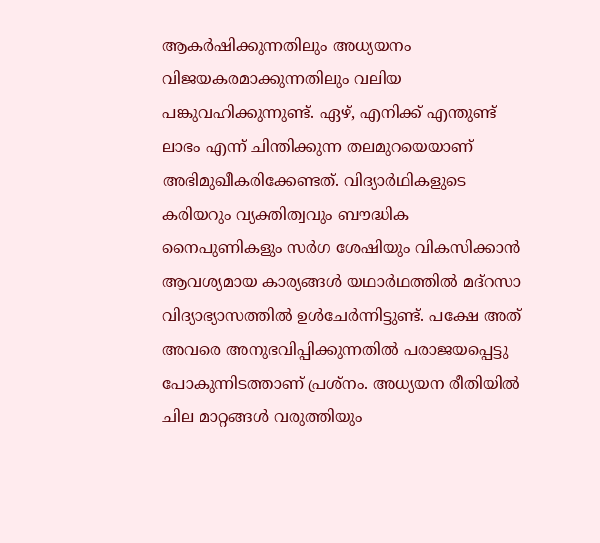ആകര്‍ഷിക്കുന്നതിലും അധ്യയനം വിജയകരമാക്കുന്നതിലും വലിയ പങ്കുവഹിക്കുന്നുണ്ട്. ഏഴ്, എനിക്ക് എന്തുണ്ട് ലാഭം എന്ന് ചിന്തിക്കുന്ന തലമുറയെയാണ് അഭിമുഖീകരിക്കേണ്ടത്. വിദ്യാര്‍ഥികളുടെ കരിയറും വ്യക്തിത്വവും ബൗദ്ധിക നൈപുണികളും സര്‍ഗ ശേഷിയും വികസിക്കാന്‍ ആവശ്യമായ കാര്യങ്ങള്‍ യഥാര്‍ഥത്തില്‍ മദ്റസാ വിദ്യാഭ്യാസത്തില്‍ ഉള്‍ചേര്‍ന്നിട്ടുണ്ട്. പക്ഷേ അത് അവരെ അനുഭവിപ്പിക്കുന്നതില്‍ പരാജയപ്പെട്ടു പോകുന്നിടത്താണ് പ്രശ്നം. അധ്യയന രീതിയില്‍ ചില മാറ്റങ്ങള്‍ വരുത്തിയും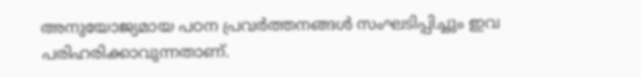അനുയോജ്യമായ പഠന പ്രവര്‍ത്തനങ്ങള്‍ സംഘടിപ്പിച്ചും ഇവ പരിഹരിക്കാവുന്നതാണ്.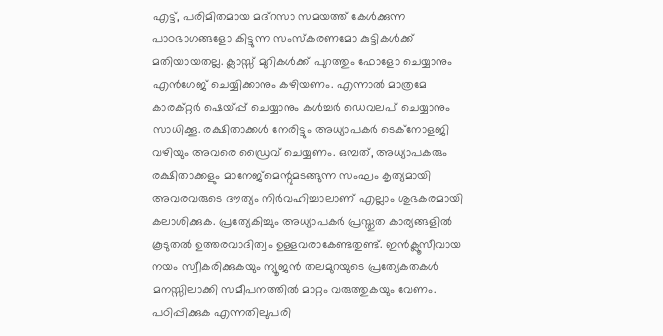എട്ട്, പരിമിതമായ മദ്റസാ സമയത്ത് കേള്‍ക്കുന്ന പാഠഭാഗങ്ങളോ കിട്ടുന്ന സംസ്‌കരണമോ കുട്ടികള്‍ക്ക് മതിയായതല്ല. ക്ലാസ്സ് മുറികള്‍ക്ക് പുറത്തും ഫോളോ ചെയ്യാനും എന്‍ഗേജ് ചെയ്യിക്കാനും കഴിയണം. എന്നാല്‍ മാത്രമേ കാരക്റ്റര്‍ ഷെയ്പ്പ് ചെയ്യാനും കള്‍ച്ചര്‍ ഡെവലപ് ചെയ്യാനും സാധിക്കൂ. രക്ഷിതാക്കള്‍ നേരിട്ടും അധ്യാപകര്‍ ടെക്നോളജി വഴിയും അവരെ ഡ്രൈവ് ചെയ്യണം. ഒമ്പത്, അധ്യാപകരും രക്ഷിതാക്കളും മാനേജ്മെന്റുമടങ്ങുന്ന സംഘം കൃത്യമായി അവരവരുടെ ദൗത്യം നിര്‍വഹിച്ചാലാണ് എല്ലാം ശുഭകരമായി കലാശിക്കുക. പ്രത്യേകിച്ചും അധ്യാപകര്‍ പ്രസ്തുത കാര്യങ്ങളില്‍ കൂടുതല്‍ ഉത്തരവാദിത്വം ഉള്ളവരാകേണ്ടതുണ്ട്. ഇന്‍ക്ലൂസീവായ നയം സ്വീകരിക്കുകയും ന്യൂജന്‍ തലമുറയുടെ പ്രത്യേകതകള്‍ മനസ്സിലാക്കി സമീപനത്തില്‍ മാറ്റം വരുത്തുകയും വേണം. പഠിപ്പിക്കുക എന്നതിലുപരി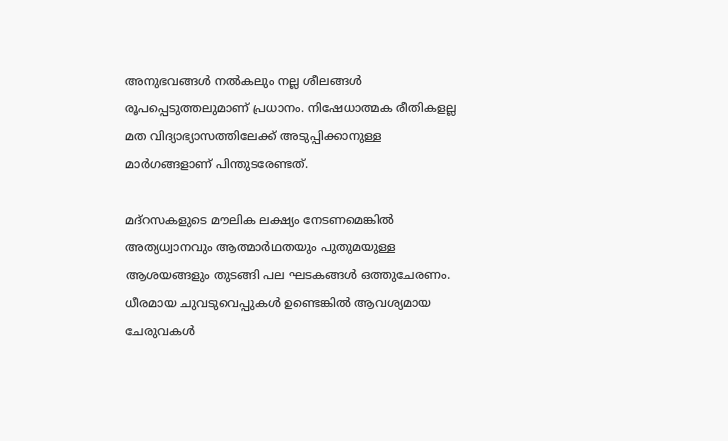അനുഭവങ്ങള്‍ നല്‍കലും നല്ല ശീലങ്ങള്‍ രൂപപ്പെടുത്തലുമാണ് പ്രധാനം. നിഷേധാത്മക രീതികളല്ല മത വിദ്യാഭ്യാസത്തിലേക്ക് അടുപ്പിക്കാനുള്ള മാര്‍ഗങ്ങളാണ് പിന്തുടരേണ്ടത്.

മദ്റസകളുടെ മൗലിക ലക്ഷ്യം നേടണമെങ്കില്‍ അത്യധ്വാനവും ആത്മാര്‍ഥതയും പുതുമയുള്ള ആശയങ്ങളും തുടങ്ങി പല ഘടകങ്ങള്‍ ഒത്തുചേരണം. ധീരമായ ചുവടുവെപ്പുകള്‍ ഉണ്ടെങ്കില്‍ ആവശ്യമായ ചേരുവകള്‍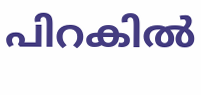പിറകില്‍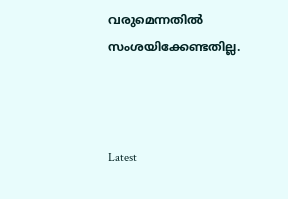വരുമെന്നതില്‍ സംശയിക്കേണ്ടതില്ല.



Latest